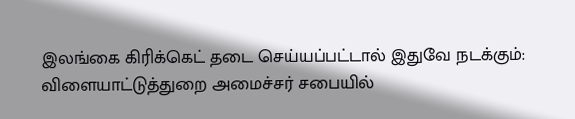இலங்கை கிரிக்கெட் தடை செய்யப்பட்டால் இதுவே நடக்கும்: விளையாட்டுத்துறை அமைச்சர் சபையில்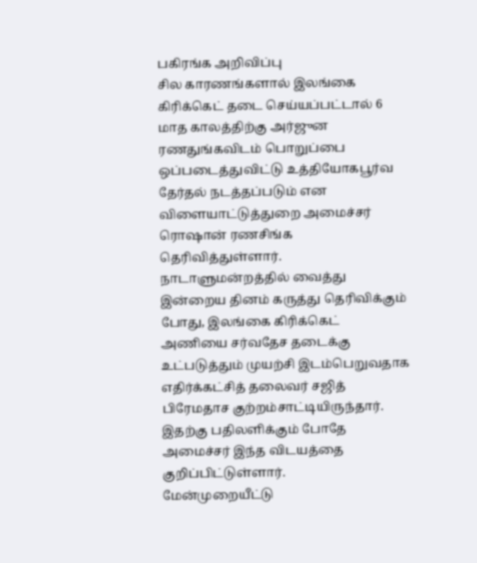பகிரங்க அறிவிப்பு
சில காரணங்களால் இலங்கை கிரிக்கெட் தடை செய்யப்பட்டால் 6 மாத காலத்திற்கு அர்ஜுன ரணதுங்கவிடம் பொறுப்பை ஒப்படைத்துவிட்டு உத்தியோகபூர்வ தேர்தல் நடத்தப்படும் என விளையாட்டுத்துறை அமைச்சர் ரொஷான் ரணசிங்க தெரிவித்துள்ளார்.
நாடாளுமன்றத்தில் வைத்து இன்றைய தினம் கருத்து தெரிவிக்கும் போது, இலங்கை கிரிக்கெட் அணியை சர்வதேச தடைக்கு உட்படுத்தும் முயற்சி இடம்பெறுவதாக எதிர்க்கட்சித் தலைவர் சஜித் பிரேமதாச குற்றம்சாட்டியிருந்தார்.
இதற்கு பதிலளிக்கும் போதே அமைச்சர் இந்த விடயத்தை குறிப்பிட்டுள்ளார்.
மேன்முறையீட்டு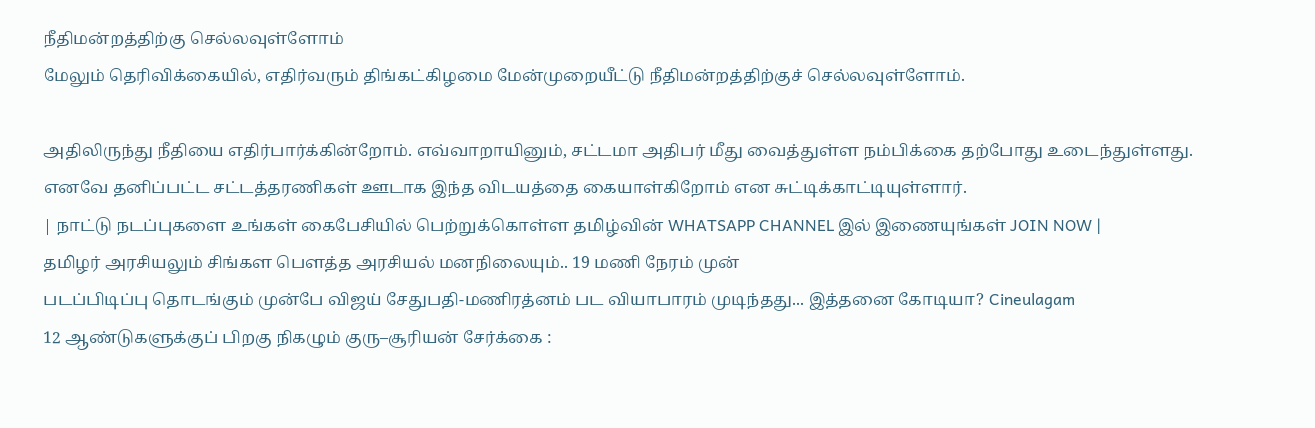நீதிமன்றத்திற்கு செல்லவுள்ளோம்
மேலும் தெரிவிக்கையில், எதிர்வரும் திங்கட்கிழமை மேன்முறையீட்டு நீதிமன்றத்திற்குச் செல்லவுள்ளோம்.

அதிலிருந்து நீதியை எதிர்பார்க்கின்றோம். எவ்வாறாயினும், சட்டமா அதிபர் மீது வைத்துள்ள நம்பிக்கை தற்போது உடைந்துள்ளது.
எனவே தனிப்பட்ட சட்டத்தரணிகள் ஊடாக இந்த விடயத்தை கையாள்கிறோம் என சுட்டிக்காட்டியுள்ளார்.
| நாட்டு நடப்புகளை உங்கள் கைபேசியில் பெற்றுக்கொள்ள தமிழ்வின் WHATSAPP CHANNEL இல் இணையுங்கள் JOIN NOW |
தமிழர் அரசியலும் சிங்கள பௌத்த அரசியல் மனநிலையும்.. 19 மணி நேரம் முன்
படப்பிடிப்பு தொடங்கும் முன்பே விஜய் சேதுபதி-மணிரத்னம் பட வியாபாரம் முடிந்தது... இத்தனை கோடியா? Cineulagam
12 ஆண்டுகளுக்குப் பிறகு நிகழும் குரு–சூரியன் சேர்க்கை :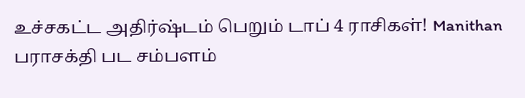உச்சகட்ட அதிர்ஷ்டம் பெறும் டாப் 4 ராசிகள்! Manithan
பராசக்தி பட சம்பளம்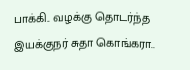பாக்கி.. வழக்கு தொடர்ந்த இயக்குநர் சுதா கொங்கரா..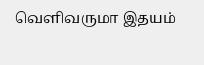வெளிவருமா இதயம்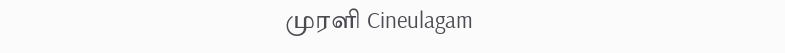முரளி Cineulagam